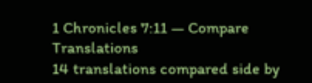1 Chronicles 7:11 — Compare Translations
14 translations compared side by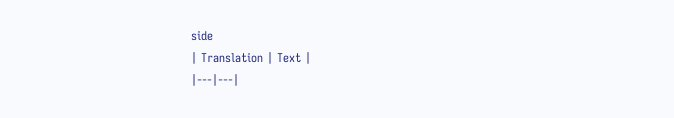side
| Translation | Text |
|---|---|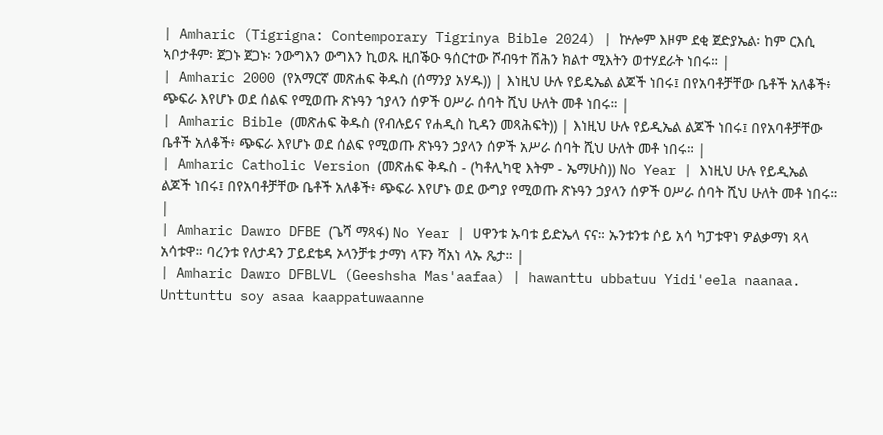| Amharic (Tigrigna: Contemporary Tigrinya Bible 2024) | ኵሎም እዞም ደቂ ጀድያኤል፡ ከም ርእሲ ኣቦታቶም፡ ጀጋኑ ጀጋኑ፡ ንውግእን ውግእን ኪወጹ ዚበቕዑ ዓሰርተው ሾብዓተ ሽሕን ክልተ ሚእትን ወተሃደራት ነበሩ። |
| Amharic 2000 (የአማርኛ መጽሐፍ ቅዱስ (ሰማንያ አሃዱ)) | እነዚህ ሁሉ የይዴኤል ልጆች ነበሩ፤ በየአባቶቻቸው ቤቶች አለቆች፥ ጭፍራ እየሆኑ ወደ ሰልፍ የሚወጡ ጽኑዓን ኀያላን ሰዎች ዐሥራ ሰባት ሺህ ሁለት መቶ ነበሩ። |
| Amharic Bible (መጽሐፍ ቅዱስ (የብሉይና የሐዲስ ኪዳን መጻሕፍት)) | እነዚህ ሁሉ የይዲኤል ልጆች ነበሩ፤ በየአባቶቻቸው ቤቶች አለቆች፥ ጭፍራ እየሆኑ ወደ ሰልፍ የሚወጡ ጽኑዓን ኃያላን ሰዎች አሥራ ሰባት ሺህ ሁለት መቶ ነበሩ። |
| Amharic Catholic Version (መጽሐፍ ቅዱስ - (ካቶሊካዊ እትም - ኤማሁስ)) No Year | እነዚህ ሁሉ የይዲኤል ልጆች ነበሩ፤ በየአባቶቻቸው ቤቶች አለቆች፥ ጭፍራ እየሆኑ ወደ ውግያ የሚወጡ ጽኑዓን ኃያላን ሰዎች ዐሥራ ሰባት ሺህ ሁለት መቶ ነበሩ። |
| Amharic Dawro DFBE (ጌሻ ማጻፋ) No Year | ሀዋንቱ ኡባቱ ይድኤላ ናና። ኡንቱንቱ ሶይ አሳ ካፓቱዋነ ዎልቃማነ ጻላ አሳቱዋ። ባረንቱ የለታዳን ፓይደቴዳ ኦላንቻቱ ታማነ ላፑን ሻአነ ላኡ ጼታ። |
| Amharic Dawro DFBLVL (Geeshsha Mas'aafaa) | hawanttu ubbatuu Yidi'eela naanaa. Unttunttu soy asaa kaappatuwaanne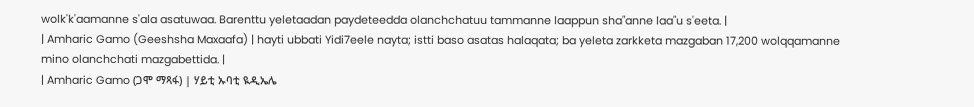wolk'k'aamanne s'ala asatuwaa. Barenttu yeletaadan paydeteedda olanchchatuu tammanne laappun sha"anne laa"u s'eeta. |
| Amharic Gamo (Geeshsha Maxaafa) | hayti ubbati Yidi7eele nayta; istti baso asatas halaqata; ba yeleta zarkketa mazgaban 17,200 wolqqamanne mino olanchchati mazgabettida. |
| Amharic Gamo (ጋሞ ማጻፋ) | ሃይቲ ኡባቲ ዪዲኤሌ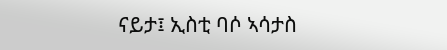ናይታ፤ ኢስቲ ባሶ ኣሳታስ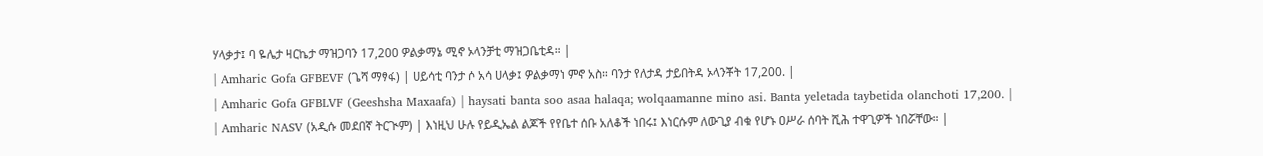ሃላቃታ፤ ባ ዬሌታ ዛርኬታ ማዝጋባን 17,200 ዎልቃማኔ ሚኖ ኦላንቻቲ ማዝጋቤቲዳ። |
| Amharic Gofa GFBEVF (ጌሻ ማፃፋ) | ሀይሳቲ ባንታ ሶ አሳ ሀላቃ፤ ዎልቃማነ ምኖ አስ። ባንታ የለታዳ ታይበትዳ ኦላንቾት 17,200. |
| Amharic Gofa GFBLVF (Geeshsha Maxaafa) | haysati banta soo asaa halaqa; wolqaamanne mino asi. Banta yeletada taybetida olanchoti 17,200. |
| Amharic NASV (አዲሱ መደበኛ ትርጒም) | እነዚህ ሁሉ የይዲኤል ልጆች የየቤተ ሰቡ አለቆች ነበሩ፤ እነርሱም ለውጊያ ብቁ የሆኑ ዐሥራ ሰባት ሺሕ ተዋጊዎች ነበሯቸው። |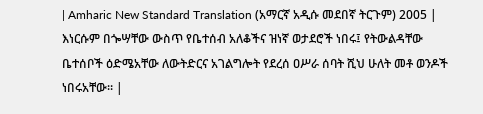| Amharic New Standard Translation (አማርኛ አዲሱ መደበኛ ትርጉም) 2005 | እነርሱም በጐሣቸው ውስጥ የቤተሰብ አለቆችና ዝነኛ ወታደሮች ነበሩ፤ የትውልዳቸው ቤተሰቦች ዕድሜአቸው ለውትድርና አገልግሎት የደረሰ ዐሥራ ሰባት ሺህ ሁለት መቶ ወንዶች ነበሩአቸው። |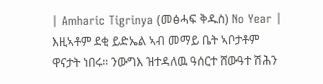| Amharic Tigrinya (መፅሓፍ ቅዱስ) No Year | እዚኣቶም ደቂ ይድኤል ኣብ መማይ ቤት ኣቦታቶም ዋናታት ነበሩ። ንውግእ ዝተዳለዉ ዓሰርተ ሸውዓተ ሽሕን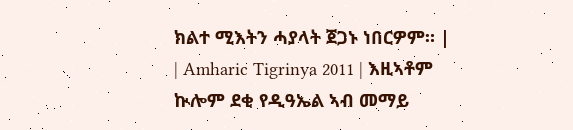ክልተ ሚእትን ሓያላት ጀጋኑ ነበርዎም። |
| Amharic Tigrinya 2011 | እዚኣቶም ኲሎም ደቂ የዲዓኤል ኣብ መማይ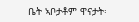ቤት ኣቦታቶም ዋናታት፡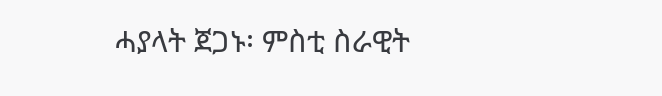ሓያላት ጀጋኑ፡ ምስቲ ስራዊት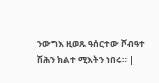ንውግእ ዚወጹ ዓሰርተው ሾብዓተ ሽሕን ክልተ ሚእትን ነበሩ። |